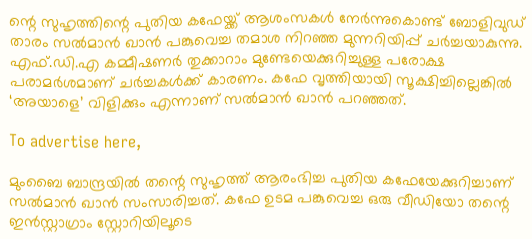ന്റെ സുഹൃത്തിന്റെ പുതിയ കഫേയ്ക്ക് ആശംസകൾ നേർന്നുകൊണ്ട് ബോളിവുഡ് താരം സൽമാൻ ഖാൻ പങ്കുവെച്ച തമാശ നിറഞ്ഞ മുന്നറിയിപ്പ് ചർച്ചയാകുന്നു. എഫ്.ഡി.എ കമ്മീഷണർ തുക്കാറാം മുണ്ടേയെക്കുറിച്ചുള്ള പരോക്ഷ പരാമർശമാണ് ചർച്ചകൾക്ക് കാരണം. കഫേ വൃത്തിയായി സൂക്ഷിച്ചില്ലെങ്കിൽ ‘അയാളെ’ വിളിക്കും എന്നാണ് സൽമാൻ ഖാൻ പറഞ്ഞത്.

To advertise here,

മുംബൈ ബാന്ദ്രയിൽ തന്റെ സുഹൃത്ത് ആരംഭിച്ച പുതിയ കഫേയേക്കുറിച്ചാണ് സൽമാൻ ഖാൻ സംസാരിച്ചത്. കഫേ ഉടമ പങ്കുവെച്ച ഒരു വീഡിയോ തന്റെ ഇൻസ്റ്റാഗ്രാം സ്റ്റോറിയിലൂടെ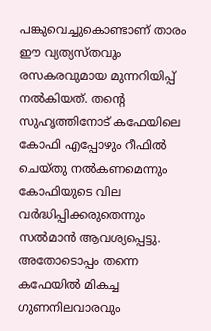പങ്കുവെച്ചുകൊണ്ടാണ് താരം ഈ വ്യത്യസ്തവും രസകരവുമായ മുന്നറിയിപ്പ് നൽകിയത്. തന്റെ സുഹൃത്തിനോട് കഫേയിലെ കോഫി എപ്പോഴും റീഫിൽ ചെയ്തു നൽകണമെന്നും കോഫിയുടെ വില വർദ്ധിപ്പിക്കരുതെന്നും സൽമാൻ ആവശ്യപ്പെട്ടു. അതോടൊപ്പം തന്നെ കഫേയിൽ മികച്ച ഗുണനിലവാരവും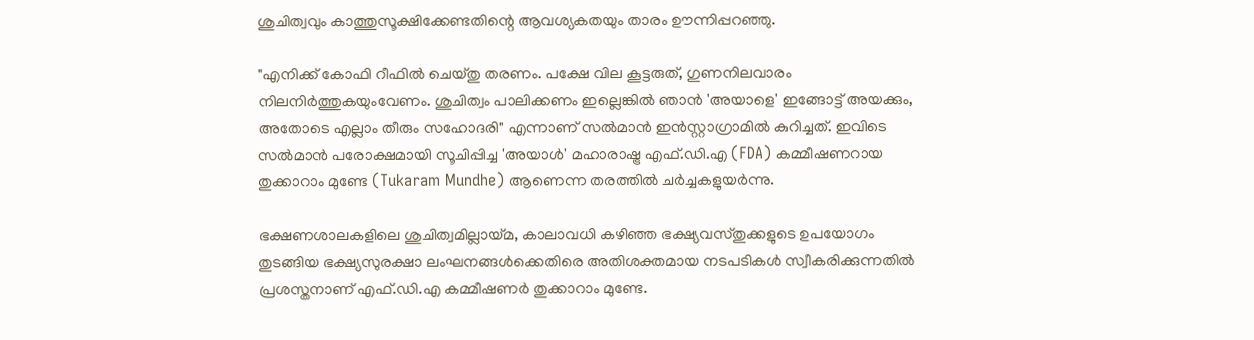ശുചിത്വവും കാത്തുസൂക്ഷിക്കേണ്ടതിന്റെ ആവശ്യകതയും താരം ഊന്നിപ്പറഞ്ഞു.

"എനിക്ക് കോഫി റീഫിൽ ചെയ്തു തരണം. പക്ഷേ വില കൂട്ടരുത്, ഗുണനിലവാരം നിലനിർത്തുകയുംവേണം. ശുചിത്വം പാലിക്കണം ഇല്ലെങ്കിൽ ഞാൻ 'അയാളെ' ഇങ്ങോട്ട് അയക്കും, അതോടെ എല്ലാം തീരും സഹോദരി" എന്നാണ് സൽമാൻ ഇൻസ്റ്റാഗ്രാമിൽ കുറിച്ചത്. ഇവിടെ സൽമാൻ പരോക്ഷമായി സൂചിപ്പിച്ച 'അയാൾ' മഹാരാഷ്ട്ര എഫ്.ഡി.എ (FDA) കമ്മീഷണറായ തുക്കാറാം മുണ്ടേ (Tukaram Mundhe) ആണെന്ന തരത്തിൽ ചർച്ചകളുയർന്നു.

ഭക്ഷണശാലകളിലെ ശുചിത്വമില്ലായ്മ, കാലാവധി കഴിഞ്ഞ ഭക്ഷ്യവസ്തുക്കളുടെ ഉപയോഗം തുടങ്ങിയ ഭക്ഷ്യസുരക്ഷാ ലംഘനങ്ങൾക്കെതിരെ അതിശക്തമായ നടപടികൾ സ്വീകരിക്കുന്നതിൽ പ്രശസ്തനാണ് എഫ്.ഡി.എ കമ്മീഷണർ തുക്കാറാം മുണ്ടേ.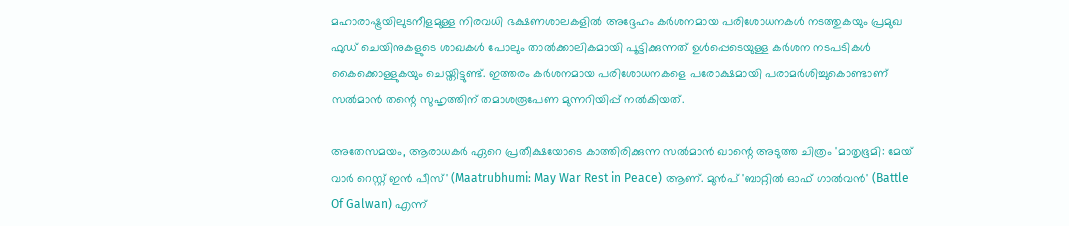മഹാരാഷ്ട്രയിലുടനീളമുള്ള നിരവധി ഭക്ഷണശാലകളിൽ അദ്ദേഹം കർശനമായ പരിശോധനകൾ നടത്തുകയും പ്രമുഖ ഫുഡ് ചെയിനുകളുടെ ശാഖകൾ പോലും താൽക്കാലികമായി പൂട്ടിക്കുന്നത് ഉൾപ്പെടെയുള്ള കർശന നടപടികൾ കൈക്കൊള്ളുകയും ചെയ്തിട്ടുണ്ട്. ഇത്തരം കർശനമായ പരിശോധനകളെ പരോക്ഷമായി പരാമർശിച്ചുകൊണ്ടാണ് സൽമാൻ തന്റെ സുഹൃത്തിന് തമാശരൂപേണ മുന്നറിയിപ്പ് നൽകിയത്.

അതേസമയം, ആരാധകർ ഏറെ പ്രതീക്ഷയോടെ കാത്തിരിക്കുന്ന സൽമാൻ ഖാന്റെ അടുത്ത ചിത്രം 'മാതൃഭൂമി: മേയ് വാർ റെസ്റ്റ് ഇൻ പീസ്' (Maatrubhumi: May War Rest in Peace) ആണ്. മുൻപ് 'ബാറ്റിൽ ഓഫ് ഗാൽവൻ' (Battle Of Galwan) എന്ന്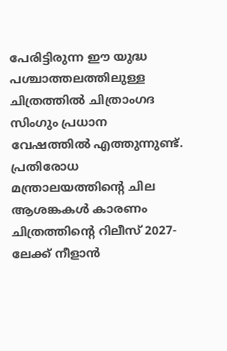പേരിട്ടിരുന്ന ഈ യുദ്ധ പശ്ചാത്തലത്തിലുള്ള ചിത്രത്തിൽ ചിത്രാംഗദ സിംഗും പ്രധാന വേഷത്തിൽ എത്തുന്നുണ്ട്. പ്രതിരോധ മന്ത്രാലയത്തിന്റെ ചില ആശങ്കകൾ കാരണം ചിത്രത്തിന്റെ റിലീസ് 2027-ലേക്ക് നീളാൻ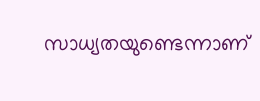സാധ്യതയുണ്ടെന്നാണ്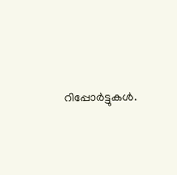റിപ്പോർട്ടുകൾ.